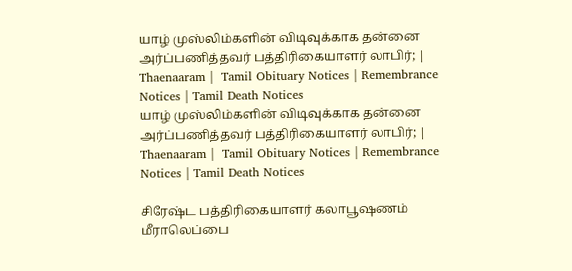யாழ் முஸ்லிம்களின் விடிவுக்காக தன்னை அர்ப்பணித்தவர் பத்திரிகையாளர் லாபிர்; | Thaenaaram |  Tamil Obituary Notices | Remembrance Notices | Tamil Death Notices
யாழ் முஸ்லிம்களின் விடிவுக்காக தன்னை அர்ப்பணித்தவர் பத்திரிகையாளர் லாபிர்; | Thaenaaram |  Tamil Obituary Notices | Remembrance Notices | Tamil Death Notices

சிரேஷ்ட பத்திரிகையாளர் கலாபூஷணம் மீராலெப்பை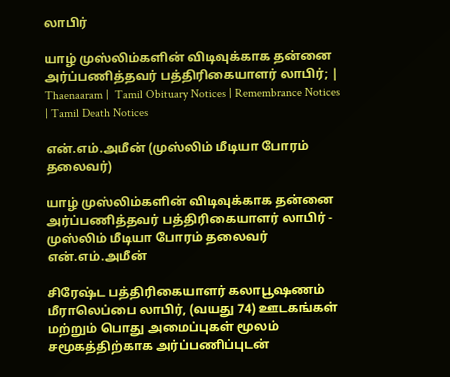லாபிர்

யாழ் முஸ்லிம்களின் விடிவுக்காக தன்னை அர்ப்பணித்தவர் பத்திரிகையாளர் லாபிர்; | Thaenaaram |  Tamil Obituary Notices | Remembrance Notices | Tamil Death Notices

என்.எம்.அமீன் (முஸ்லிம் மீடியா போரம் தலைவர்)

யாழ் முஸ்லிம்களின் விடிவுக்காக தன்னை அர்ப்பணித்தவர் பத்திரிகையாளர் லாபிர் - முஸ்லிம் மீடியா போரம் தலைவர் என்.எம்.அமீன்

சிரேஷ்ட பத்திரிகையாளர் கலாபூஷணம் மீராலெப்பை லாபிர், (வயது 74) ஊடகங்கள் மற்றும் பொது அமைப்புகள் மூலம் சமூகத்திற்காக அர்ப்பணிப்புடன்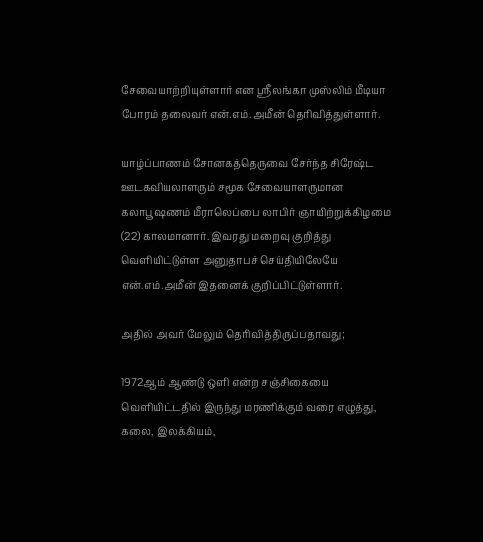சேவையாற்றியுள்ளார் என ஸ்ரீலங்கா முஸ்லிம் மீடியா போரம் தலைவர் என்.எம்.அமீன் தெரிவித்துள்ளார்.

யாழ்ப்பாணம் சோனகத்தெருவை சேர்ந்த சிரேஷ்ட ஊடகவியலாளரும் சமூக சேவையாளருமான கலாபூஷணம் மீராலெப்பை லாபிர் ஞாயிற்றுக்கிழமை (22) காலமானார். இவரது மறைவு குறித்து வெளியிட்டுள்ள அனுதாபச் செய்தியிலேயே என்.எம்.அமீன் இதனைக் குறிப்பிட்டுள்ளார்.

அதில் அவர் மேலும் தெரிவித்திருப்பதாவது;

1972ஆம் ஆண்டு ஒளி என்ற சஞ்சிகையை வெளியிட்டதில் இருந்து மரணிக்கும் வரை எழுத்து, கலை, இலக்கியம்,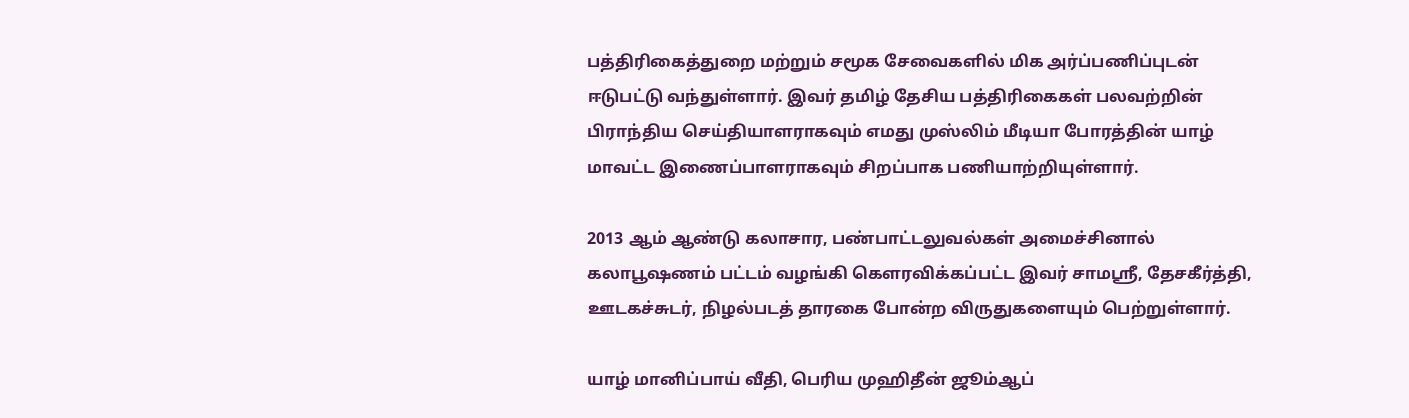பத்திரிகைத்துறை மற்றும் சமூக சேவைகளில் மிக அர்ப்பணிப்புடன் ஈடுபட்டு வந்துள்ளார். இவர் தமிழ் தேசிய பத்திரிகைகள் பலவற்றின் பிராந்திய செய்தியாளராகவும் எமது முஸ்லிம் மீடியா போரத்தின் யாழ் மாவட்ட இணைப்பாளராகவும் சிறப்பாக பணியாற்றியுள்ளார்.

2013 ஆம் ஆண்டு கலாசார, பண்பாட்டலுவல்கள் அமைச்சினால் கலாபூஷணம் பட்டம் வழங்கி கௌரவிக்கப்பட்ட இவர் சாமஶ்ரீ, தேசகீர்த்தி, ஊடகச்சுடர், நிழல்படத் தாரகை போன்ற விருதுகளையும் பெற்றுள்ளார்.

யாழ் மானிப்பாய் வீதி, பெரிய முஹிதீன் ஜூம்ஆப்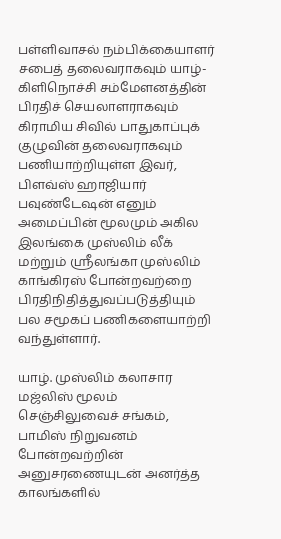பள்ளிவாசல் நம்பிக்கையாளர் சபைத் தலைவராகவும் யாழ்- கிளிநொச்சி சம்மேளனத்தின் பிரதிச் செயலாளராகவும் கிராமிய சிவில் பாதுகாப்புக் குழுவின் தலைவராகவும் பணியாற்றியுள்ள இவர், பிளவ்ஸ் ஹாஜியார் பவுண்டேஷன் எனும் அமைப்பின் மூலமும் அகில இலங்கை முஸ்லிம் லீக் மற்றும் ஸ்ரீலங்கா முஸ்லிம் காங்கிரஸ் போன்றவற்றை பிரதிநிதித்துவப்படுத்தியும் பல சமூகப் பணிகளையாற்றி வந்துள்ளார்.

யாழ். முஸ்லிம் கலாசார மஜ்லிஸ் மூலம் செஞ்சிலுவைச் சங்கம், பாமிஸ் நிறுவனம் போன்றவற்றின் அனுசரணையுடன் அனர்த்த காலங்களில்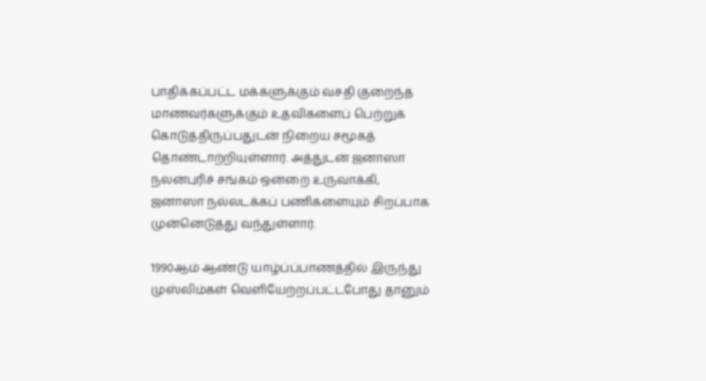பாதிக்கப்பட்ட மக்களுக்கும் வசதி குறைந்த மாணவர்களுக்கும் உதவிகளைப் பெற்றுக் கொடுத்திருப்பதுடன் நிறைய சமூகத் தொண்டாற்றியுள்ளார். அத்துடன் ஜனாஸா நலன்புரிச் சங்கம் ஒன்றை உருவாக்கி, ஜனாஸா நல்லடக்கப் பணிகளையும் சிறப்பாக முன்னெடுத்து வந்துள்ளார்.

1990ஆம் ஆண்டு யாழ்ப்ப்பாணத்தில் இருந்து முஸ்லிம்கள் வெளியேற்றப்பட்டபோது தானும்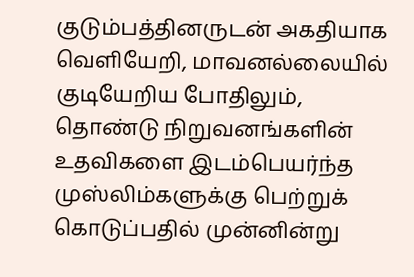குடும்பத்தினருடன் அகதியாக வெளியேறி, மாவனல்லையில் குடியேறிய போதிலும், தொண்டு நிறுவனங்களின் உதவிகளை இடம்பெயர்ந்த முஸ்லிம்களுக்கு பெற்றுக் கொடுப்பதில் முன்னின்று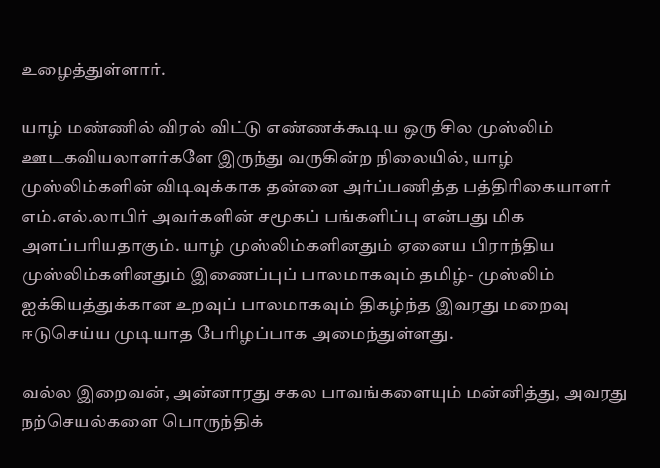உழைத்துள்ளார்.

யாழ் மண்ணில் விரல் விட்டு எண்ணக்கூடிய ஒரு சில முஸ்லிம் ஊடகவியலாளர்களே இருந்து வருகின்ற நிலையில், யாழ் முஸ்லிம்களின் விடிவுக்காக தன்னை அர்ப்பணித்த பத்திரிகையாளர் எம்.எல்.லாபிர் அவர்களின் சமூகப் பங்களிப்பு என்பது மிக அளப்பரியதாகும். யாழ் முஸ்லிம்களினதும் ஏனைய பிராந்திய முஸ்லிம்களினதும் இணைப்புப் பாலமாகவும் தமிழ்- முஸ்லிம் ஐக்கியத்துக்கான உறவுப் பாலமாகவும் திகழ்ந்த இவரது மறைவு ஈடுசெய்ய முடியாத பேரிழப்பாக அமைந்துள்ளது.

வல்ல இறைவன், அன்னாரது சகல பாவங்களையும் மன்னித்து, அவரது நற்செயல்களை பொருந்திக்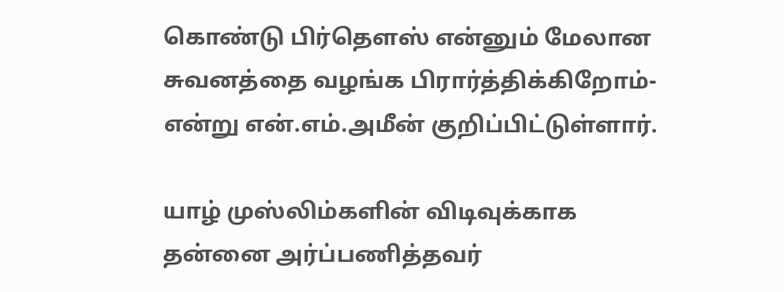கொண்டு பிர்தௌஸ் என்னும் மேலான சுவனத்தை வழங்க பிரார்த்திக்கிறோம்- என்று என்.எம்.அமீன் குறிப்பிட்டுள்ளார்.

யாழ் முஸ்லிம்களின் விடிவுக்காக தன்னை அர்ப்பணித்தவர்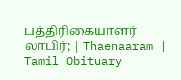பத்திரிகையாளர் லாபிர்; | Thaenaaram |  Tamil Obituary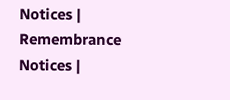Notices | Remembrance Notices |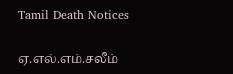Tamil Death Notices

ஏ.எல்.எம்.சலீம்